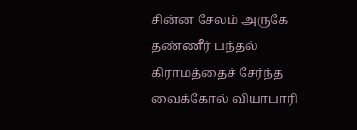சின்ன சேலம் அருகே தண்ணீர் பந்தல் கிராமத்தைச் சேர்ந்த வைக்கோல் வியாபாரி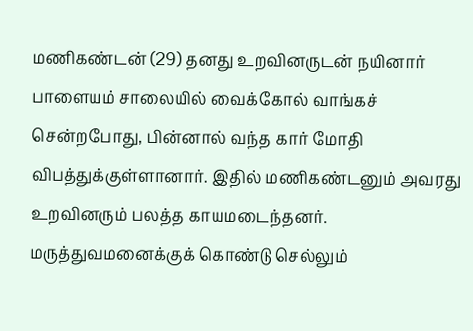மணிகண்டன் (29) தனது உறவினருடன் நயினார் பாளையம் சாலையில் வைக்கோல் வாங்கச் சென்றபோது, பின்னால் வந்த கார் மோதி விபத்துக்குள்ளானார். இதில் மணிகண்டனும் அவரது உறவினரும் பலத்த காயமடைந்தனர். மருத்துவமனைக்குக் கொண்டு செல்லும்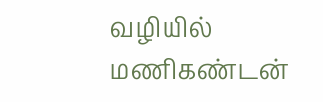வழியில் மணிகண்டன்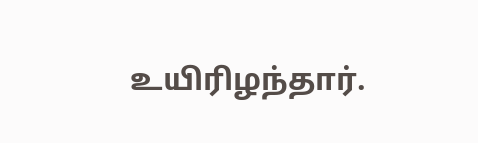உயிரிழந்தார்.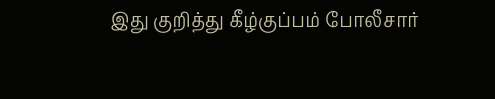இது குறித்து கீழ்குப்பம் போலீசார்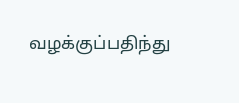வழக்குப்பதிந்து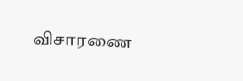விசாரணை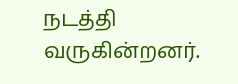நடத்தி வருகின்றனர்.